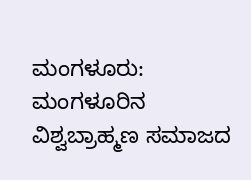ಮಂಗಳೂರು: ಮಂಗಳೂರಿನ ವಿಶ್ವಬ್ರಾಹ್ಮಣ ಸಮಾಜದ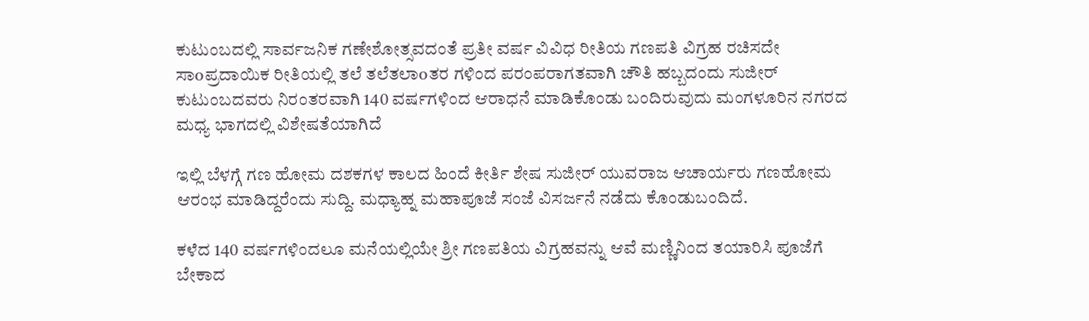ಕುಟುಂಬದಲ್ಲಿ ಸಾರ್ವಜನಿಕ ಗಣೇಶೋತ್ಸವದಂತೆ ಪ್ರತೀ ವರ್ಷ ವಿವಿಧ ರೀತಿಯ ಗಣಪತಿ ವಿಗ್ರಹ ರಚಿಸದೇ ಸಾoಪ್ರದಾಯಿಕ ರೀತಿಯಲ್ಲಿ ತಲೆ ತಲೆತಲಾoತರ ಗಳಿಂದ ಪರಂಪರಾಗತವಾಗಿ ಚೌತಿ ಹಬ್ಬದಂದು ಸುಜೀರ್ ಕುಟುಂಬದವರು ನಿರಂತರವಾಗಿ 140 ವರ್ಷಗಳಿಂದ ಆರಾಧನೆ ಮಾಡಿಕೊಂಡು ಬಂದಿರುವುದು ಮಂಗಳೂರಿನ ನಗರದ ಮಧ್ಯ ಭಾಗದಲ್ಲಿ ವಿಶೇಷತೆಯಾಗಿದೆ

ಇಲ್ಲಿ ಬೆಳಗ್ಗೆ ಗಣ ಹೋಮ ದಶಕಗಳ ಕಾಲದ ಹಿಂದೆ ಕೀರ್ತಿ ಶೇಷ ಸುಜೀರ್ ಯುವರಾಜ ಆಚಾರ್ಯರು ಗಣಹೋಮ ಆರಂಭ ಮಾಡಿದ್ದರೆಂದು ಸುದ್ದಿ. ಮಧ್ಯಾಹ್ನ ಮಹಾಪೂಜೆ ಸಂಜೆ ವಿಸರ್ಜನೆ ನಡೆದು ಕೊಂಡುಬಂದಿದೆ.

ಕಳೆದ 140 ವರ್ಷಗಳಿಂದಲೂ ಮನೆಯಲ್ಲಿಯೇ ಶ್ರೀ ಗಣಪತಿಯ ವಿಗ್ರಹವನ್ನು ಆವೆ ಮಣ್ಣಿನಿಂದ ತಯಾರಿಸಿ ಪೂಜೆಗೆ ಬೇಕಾದ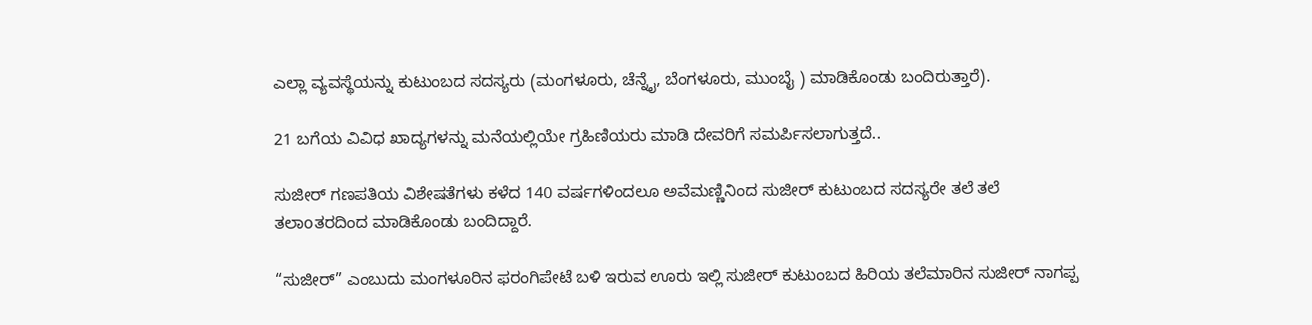ಎಲ್ಲಾ ವ್ಯವಸ್ಥೆಯನ್ನು ಕುಟುಂಬದ ಸದಸ್ಯರು (ಮಂಗಳೂರು, ಚೆನ್ನೈ, ಬೆಂಗಳೂರು, ಮುಂಬೈ ) ಮಾಡಿಕೊಂಡು ಬಂದಿರುತ್ತಾರೆ).

21 ಬಗೆಯ ವಿವಿಧ ಖಾದ್ಯಗಳನ್ನು ಮನೆಯಲ್ಲಿಯೇ ಗ್ರಹಿಣಿಯರು ಮಾಡಿ ದೇವರಿಗೆ ಸಮರ್ಪಿಸಲಾಗುತ್ತದೆ..

ಸುಜೀರ್ ಗಣಪತಿಯ ವಿಶೇಷತೆಗಳು ಕಳೆದ 140 ವರ್ಷಗಳಿಂದಲೂ ಅವೆಮಣ್ಣಿನಿಂದ ಸುಜೀರ್ ಕುಟುಂಬದ ಸದಸ್ಯರೇ ತಲೆ ತಲೆ ತಲಾoತರದಿಂದ ಮಾಡಿಕೊಂಡು ಬಂದಿದ್ದಾರೆ.

“ಸುಜೀರ್” ಎಂಬುದು ಮಂಗಳೂರಿನ ಫರಂಗಿಪೇಟೆ ಬಳಿ ಇರುವ ಊರು ಇಲ್ಲಿ ಸುಜೀರ್ ಕುಟುಂಬದ ಹಿರಿಯ ತಲೆಮಾರಿನ ಸುಜೀರ್ ನಾಗಪ್ಪ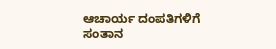ಆಚಾರ್ಯ ದಂಪತಿಗಳಿಗೆ ಸಂತಾನ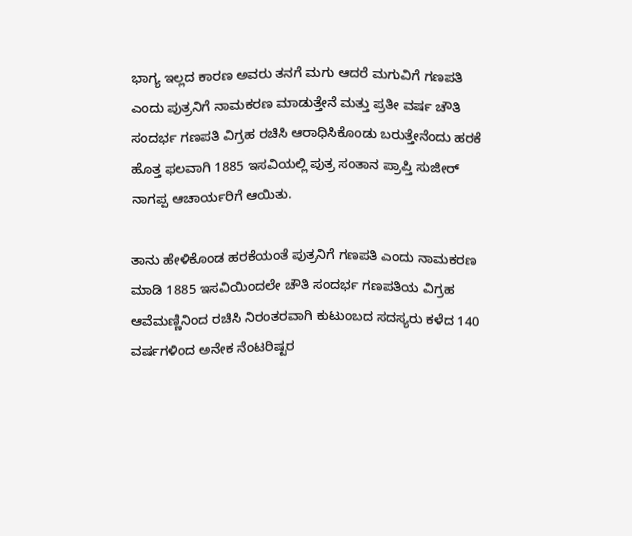ಭಾಗ್ಯ ಇಲ್ಲದ ಕಾರಣ ಅವರು ತನಗೆ ಮಗು ಆದರೆ ಮಗುವಿಗೆ ಗಣಪತಿ ಎಂದು ಪುತ್ರನಿಗೆ ನಾಮಕರಣ ಮಾಡುತ್ತೇನೆ ಮತ್ತು ಪ್ರತೀ ವರ್ಷ ಚೌತಿ ಸಂದರ್ಭ ಗಣಪತಿ ವಿಗ್ರಹ ರಚಿಸಿ ಆರಾಧಿಸಿಕೊಂಡು ಬರುತ್ತೇನೆಂದು ಹರಕೆ ಹೊತ್ತ ಫಲವಾಗಿ 1885 ಇಸವಿಯಲ್ಲಿ ಪುತ್ರ ಸಂತಾನ ಪ್ರಾಪ್ತಿ ಸುಜೀರ್ ನಾಗಪ್ಪ ಆಚಾರ್ಯರಿಗೆ ಆಯಿತು.

ತಾನು ಹೇಳಿಕೊಂಡ ಹರಕೆಯಂತೆ ಪುತ್ರನಿಗೆ ಗಣಪತಿ ಎಂದು ನಾಮಕರಣ ಮಾಡಿ 1885 ಇಸವಿಯಿಂದಲೇ ಚೌತಿ ಸಂದರ್ಭ ಗಣಪತಿಯ ವಿಗ್ರಹ ಆವೆಮಣ್ಣಿನಿಂದ ರಚಿಸಿ ನಿರಂತರವಾಗಿ ಕುಟುಂಬದ ಸದಸ್ಯರು ಕಳೆದ 140 ವರ್ಷಗಳಿಂದ ಅನೇಕ ನೆಂಟರಿಷ್ಟರ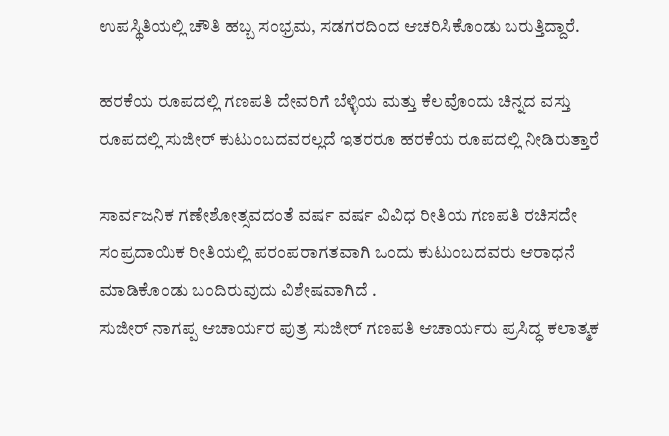ಉಪಸ್ಥಿತಿಯಲ್ಲಿ ಚೌತಿ ಹಬ್ಬ ಸಂಭ್ರಮ, ಸಡಗರದಿಂದ ಆಚರಿಸಿಕೊಂಡು ಬರುತ್ತಿದ್ದಾರೆ.

ಹರಕೆಯ ರೂಪದಲ್ಲಿ ಗಣಪತಿ ದೇವರಿಗೆ ಬೆಳ್ಳಿಯ ಮತ್ತು ಕೆಲವೊಂದು ಚಿನ್ನದ ವಸ್ತು ರೂಪದಲ್ಲಿ ಸುಜೀರ್ ಕುಟುಂಬದವರಲ್ಲದೆ ಇತರರೂ ಹರಕೆಯ ರೂಪದಲ್ಲಿ ನೀಡಿರುತ್ತಾರೆ

ಸಾರ್ವಜನಿಕ ಗಣೇಶೋತ್ಸವದಂತೆ ವರ್ಷ ವರ್ಷ ವಿವಿಧ ರೀತಿಯ ಗಣಪತಿ ರಚಿಸದೇ ಸಂಪ್ರದಾಯಿಕ ರೀತಿಯಲ್ಲಿ ಪರಂಪರಾಗತವಾಗಿ ಒಂದು ಕುಟುಂಬದವರು ಆರಾಧನೆ ಮಾಡಿಕೊಂಡು ಬಂದಿರುವುದು ವಿಶೇಷವಾಗಿದೆ .
ಸುಜೀರ್ ನಾಗಪ್ಪ ಆಚಾರ್ಯರ ಪುತ್ರ ಸುಜೀರ್ ಗಣಪತಿ ಆಚಾರ್ಯರು ಪ್ರಸಿದ್ಧ ಕಲಾತ್ಮಕ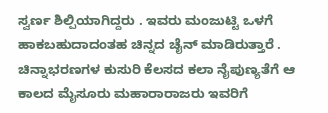ಸ್ವರ್ಣ ಶಿಲ್ಪಿಯಾಗಿದ್ದರು . ಇವರು ಮಂಜುಟ್ಟಿ ಒಳಗೆ ಹಾಕಬಹುದಾದಂತಹ ಚಿನ್ನದ ಚೈನ್ ಮಾಡಿರುತ್ತಾರೆ . ಚಿನ್ನಾಭರಣಗಳ ಕುಸುರಿ ಕೆಲಸದ ಕಲಾ ನೈಪುಣ್ಯತೆಗೆ ಆ ಕಾಲದ ಮೈಸೂರು ಮಹಾರಾರಾಜರು ಇವರಿಗೆ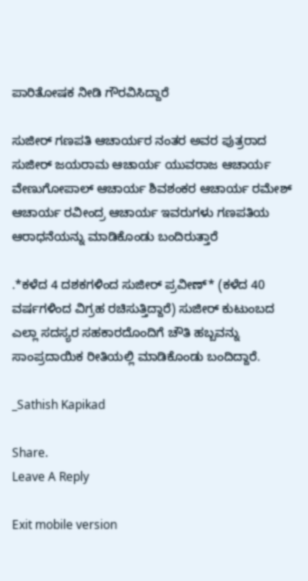ಪಾರಿತೋಷಕ ನೀಡಿ ಗೌರವಿಸಿದ್ದಾರೆ

ಸುಜೀರ್ ಗಣಪತಿ ಆಚಾರ್ಯರ ನಂತರ ಅವರ ಪುತ್ರರಾದ ಸುಜೀರ್ ಜಯರಾಮ ಆಚಾರ್ಯ ಯುವರಾಜ ಆಚಾರ್ಯ ವೇಣುಗೋಪಾಲ್ ಆಚಾರ್ಯ ಶಿವಶಂಕರ ಆಚಾರ್ಯ ರಮೇಶ್ ಆಚಾರ್ಯ ರವೀಂದ್ರ ಆಚಾರ್ಯ ಇವರುಗಳು ಗಣಪತಿಯ ಆರಾಧನೆಯನ್ನು ಮಾಡಿಕೊಂಡು ಬಂದಿರುತ್ತಾರೆ

.*ಕಳೆದ 4 ದಶಕಗಳಿಂದ ಸುಜೀರ್ ಪ್ರವೀಣ್* (ಕಳೆದ 40 ವರ್ಷಗಳಿಂದ ವಿಗ್ರಹ ರಚಿಸುತ್ತಿದ್ದಾರೆ) ಸುಜೀರ್ ಕುಟುಂಬದ ಎಲ್ಲಾ ಸದಸ್ಯರ ಸಹಕಾರದೊಂದಿಗೆ ಚೌತಿ ಹಬ್ಬವನ್ನು ಸಾಂಪ್ರದಾಯಿಕ ರೀತಿಯಲ್ಲಿ ಮಾಡಿಕೊಂಡು ಬಂದಿದ್ದಾರೆ.

_Sathish Kapikad

Share.
Leave A Reply

Exit mobile version